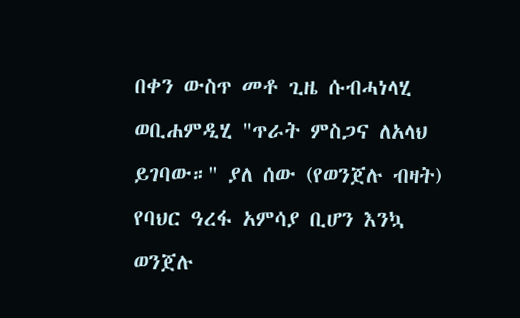በቀን ውስጥ መቶ ጊዜ ሱብሓነላሂ ወቢሐምዲሂ "ጥራት ምስጋና ለአላህ ይገባው።" ያለ ሰው (የወንጀሉ ብዛት) የባህር ዓረፋ አምሳያ ቢሆን እንኳ ወንጀሉ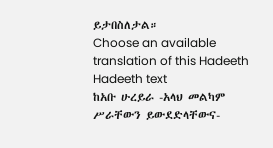ይታበስለታል።
Choose an available translation of this Hadeeth
Hadeeth text
ከአቡ ሁረይራ -አላህ መልካም ሥራቸውን ይውደድላቸውና-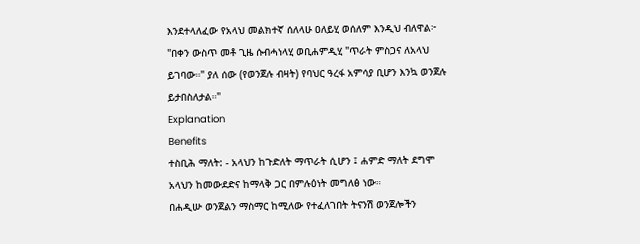እንደተላለፈው የአላህ መልክተኛ ሰለላሁ ዐለይሂ ወሰለም እንዲህ ብለዋል፦ "በቀን ውስጥ መቶ ጊዜ ሱብሓነላሂ ወቢሐምዲሂ "ጥራት ምስጋና ለአላህ ይገባው።" ያለ ሰው (የወንጀሉ ብዛት) የባህር ዓረፋ አምሳያ ቢሆን እንኳ ወንጀሉ ይታበስለታል።"
Explanation
Benefits
ተስቢሕ ማለት: - አላህን ከጉድለት ማጥራት ሲሆን ፤ ሐምድ ማለት ደግሞ አላህን ከመውደድና ከማላቅ ጋር በምሉዕነት መግለፅ ነው።
በሐዲሡ ወንጀልን ማስማር ከሚለው የተፈለገበት ትናንሽ ወንጀሎችን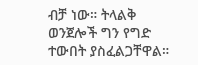ብቻ ነው። ትላልቅ ወንጀሎች ግን የግድ ተውበት ያስፈልጋቸዋል።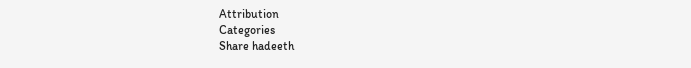Attribution
Categories
Share hadeeth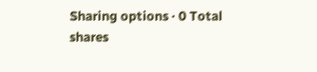Sharing options · 0 Total shares